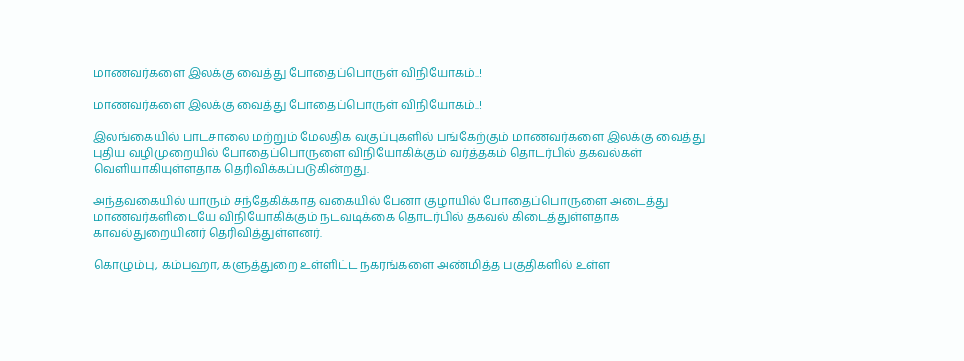மாணவர்களை இலக்கு வைத்து போதைப்பொருள் விநியோகம்..!

மாணவர்களை இலக்கு வைத்து போதைப்பொருள் விநியோகம்..!

இலங்கையில் பாடசாலை மற்றும் மேலதிக வகுப்புகளில் பங்கேற்கும் மாணவர்களை இலக்கு வைத்து புதிய வழிமுறையில் போதைப்பொருளை விநியோகிக்கும் வர்த்தகம் தொடர்பில் தகவல்கள் வெளியாகியுள்ளதாக தெரிவிக்கப்படுகின்றது.

அந்தவகையில் யாரும் சந்தேகிக்காத வகையில் பேனா குழாயில் போதைப்பொருளை அடைத்து மாணவர்களிடையே விநியோகிக்கும் நடவடிக்கை தொடர்பில் தகவல் கிடைத்துள்ளதாக காவல்துறையினர் தெரிவித்துள்ளனர்.

கொழும்பு, கம்பஹா, களுத்துறை உள்ளிட்ட நகரங்களை அண்மித்த பகுதிகளில் உள்ள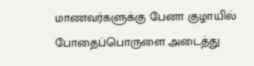மாணவர்களுக்கு பேனா குழாயில் போதைப்பொருளை அடைத்து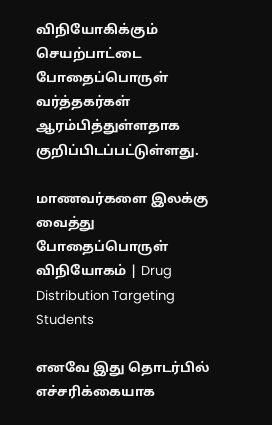விநியோகிக்கும் செயற்பாட்டை போதைப்பொருள் வர்த்தகர்கள் ஆரம்பித்துள்ளதாக குறிப்பிடப்பட்டுள்ளது.

மாணவர்களை இலக்கு வைத்து போதைப்பொருள் விநியோகம் | Drug Distribution Targeting Students

எனவே இது தொடர்பில் எச்சரிக்கையாக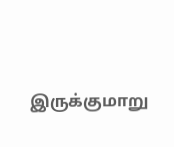இருக்குமாறு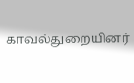காவல்துறையினர்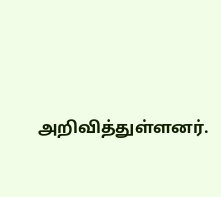அறிவித்துள்ளனர்.